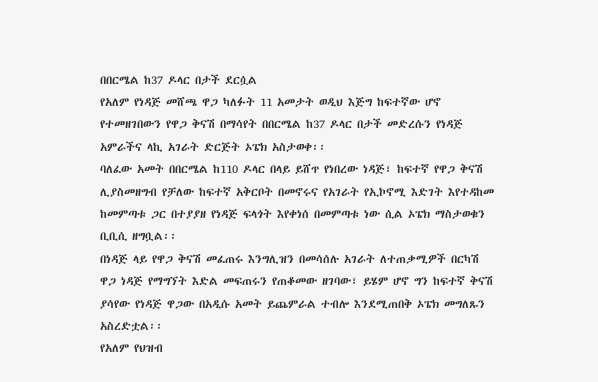በበርሜል ከ37 ዶላር በታች ደርሷል
የአለም የነዳጅ መሸጫ ዋጋ ካለፉት 11 አመታት ወዲህ እጅግ ከፍተኛው ሆኖ የተመዘገበውን የዋጋ ቅናሽ በማሳየት በበርሜል ከ37 ዶላር በታች መድረሱን የነዳጅ አምራችና ላኪ አገራት ድርጅት ኦፔክ አስታወቀ፡፡
ባለፈው አመት በበርሜል ከ110 ዶላር በላይ ይሸጥ የነበረው ነዳጅ፣ ከፍተኛ የዋጋ ቅናሽ ሊያስመዘግብ የቻለው ከፍተኛ አቅርቦት በመኖሩና የአገራት የኢኮኖሚ እድገት እየተዳከመ ከመምጣቱ ጋር በተያያዘ የነዳጅ ፍላጎት እየቀነሰ በመምጣቱ ነው ሲል ኦፔክ ማስታወቁን ቢቢሲ ዘግቧል፡፡
በነዳጅ ላይ የዋጋ ቅናሽ መፈጠሩ እንግሊዝን በመሳሰሉ አገራት ለተጠቃሚዎች በርካሽ ዋጋ ነዳጅ የማግኘት እድል መፍጠሩን የጠቆመው ዘገባው፣ ይሄም ሆኖ ግን ከፍተኛ ቅናሽ ያሳየው የነዳጅ ዋጋው በአዲሱ አመት ይጨምራል ተብሎ እንደሚጠበቅ ኦፔክ መግለጹን አስረድቷል፡፡
የአለም የህዝብ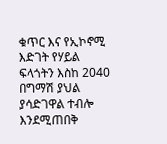ቁጥር እና የኢኮኖሚ እድገት የሃይል ፍላጎትን እስከ 2040 በግማሽ ያህል ያሳድገዋል ተብሎ እንደሚጠበቅ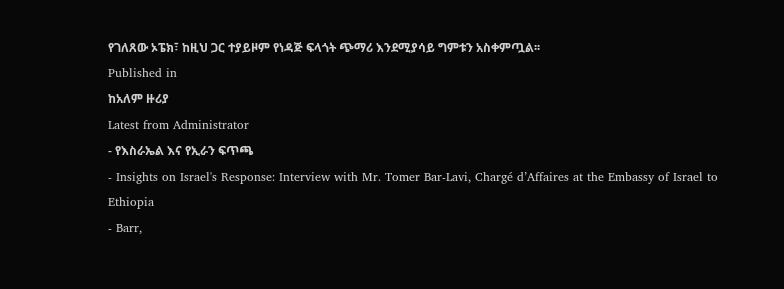የገለጸው ኦፔክ፣ ከዚህ ጋር ተያይዞም የነዳጅ ፍላጎት ጭማሪ እንደሚያሳይ ግምቱን አስቀምጧል፡፡
Published in
ከአለም ዙሪያ
Latest from Administrator
- የእስራኤል እና የኢራን ፍጥጫ
- Insights on Israel's Response: Interview with Mr. Tomer Bar-Lavi, Chargé d’Affaires at the Embassy of Israel to Ethiopia
- Barr,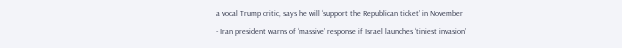a vocal Trump critic, says he will ‘support the Republican ticket’ in November
- Iran president warns of ‘massive’ response if Israel launches ‘tiniest invasion’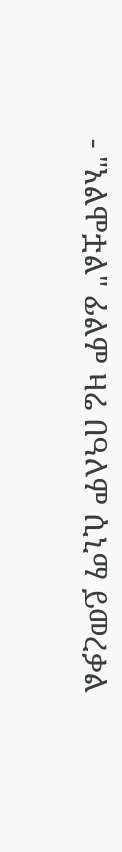- "አልሞቷል" ፊልም ዛሬ በዓለም ሲኒማ ይመረቃል